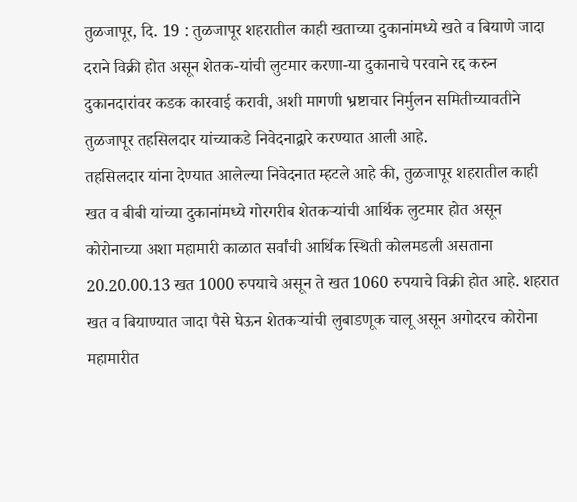तुळजापूर, दि. 19 : तुळजापूर शहरातील काही खताच्या दुकानांमध्ये खते व बियाणे जादा दराने विक्री होत असून शेतक-यांची लुटमार करणा-या दुकानाचे परवाने रद्द करुन दुकानदारांवर कडक कारवाई करावी, अशी मागणी भ्रष्टाचार निर्मुलन समितीच्यावतीने तुळजापूर तहसिलदार यांच्याकडे निवेदनाद्वारे करण्यात आली आहे.
तहसिलदार यांना देण्यात आलेल्या निवेदनात म्हटले आहे की, तुळजापूर शहरातील काही खत व बीबी यांच्या दुकानांमध्ये गोरगरीब शेतकऱ्यांची आर्थिक लुटमार होत असून कोरोनाच्या अशा महामारी काळात सर्वांची आर्थिक स्थिती कोलमडली असताना 20.20.00.13 खत 1000 रुपयाचे असून ते खत 1060 रुपयाचे विक्री होत आहे. शहरात खत व बियाण्यात जादा पैसे घेऊन शेतकऱ्यांची लुबाडणूक चालू असून अगोदरच कोरोना महामारीत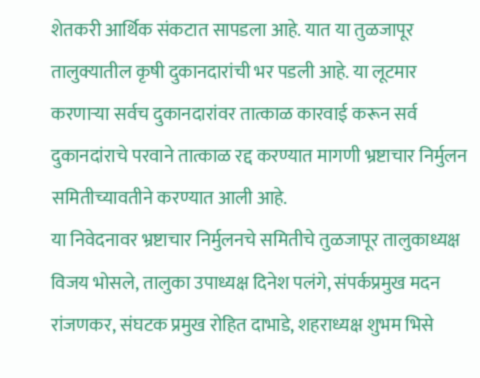शेतकरी आर्थिक संकटात सापडला आहे. यात या तुळजापूर तालुक्यातील कृषी दुकानदारांची भर पडली आहे. या लूटमार करणाऱ्या सर्वच दुकानदारांवर तात्काळ कारवाई करून सर्व दुकानदांराचे परवाने तात्काळ रद्द करण्यात मागणी भ्रष्टाचार निर्मुलन समितीच्यावतीने करण्यात आली आहे.
या निवेदनावर भ्रष्टाचार निर्मुलनचे समितीचे तुळजापूर तालुकाध्यक्ष विजय भोसले, तालुका उपाध्यक्ष दिनेश पलंगे, संपर्कप्रमुख मदन रांजणकर, संघटक प्रमुख रोहित दाभाडे, शहराध्यक्ष शुभम भिसे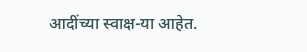आदींच्या स्वाक्ष-या आहेत.